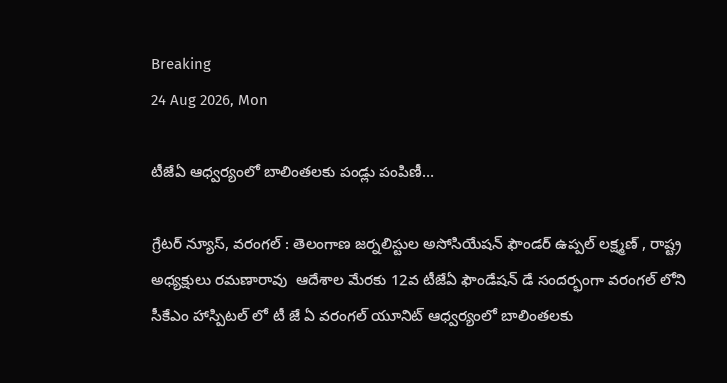Breaking
24 Aug 2026, Mon

టీజేఏ ఆధ్వర్యంలో బాలింతలకు పండ్లు పంపిణీ…

గ్రేటర్ న్యూస్, వరంగల్ : తెలంగాణ జర్నలిస్టుల అసోసియేషన్ ఫౌండర్ ఉప్పల్ లక్ష్మణ్ , రాష్ట్ర అధ్యక్షులు రమణారావు  ఆదేశాల మేరకు 12వ టీజేఏ ఫౌండేషన్ డే సందర్భంగా వరంగల్ లోని సీకేఎం హాస్పిటల్ లో టీ జే ఏ వరంగల్ యూనిట్ ఆధ్వర్యంలో బాలింతలకు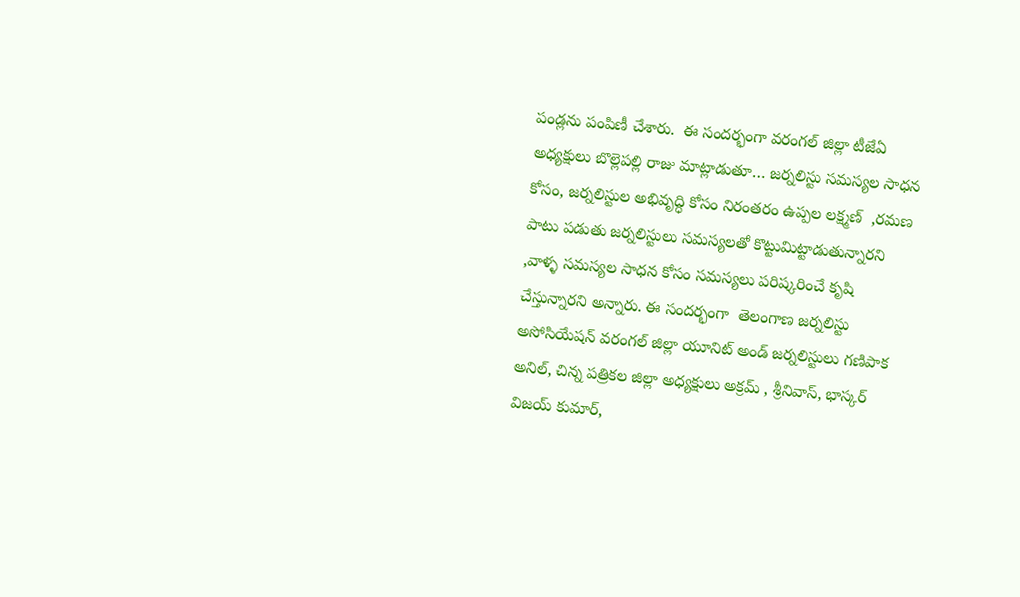పండ్లను పంపిణీ చేశారు.  ఈ సందర్భంగా వరంగల్ జిల్లా టీజేఏ అధ్యక్షులు బొల్లెపల్లి రాజు మాట్లాడుతూ… జర్నలిస్టు సమస్యల సాధన కోసం, జర్నలిస్టుల అభివృద్ధి కోసం నిరంతరం ఉప్పల లక్ష్మణ్  ,రమణ పాటు పడుతు జర్నలిస్టులు సమస్యలతో కొట్టుమిట్టాడుతున్నారని ,వాళ్ళ సమస్యల సాధన కోసం సమస్యలు పరిష్కరించే కృషి చేస్తున్నారని అన్నారు. ఈ సందర్భంగా  తెలంగాణ జర్నలిస్టు అసోసియేషన్ వరంగల్ జిల్లా యూనిట్ అండ్ జర్నలిస్టులు గణిపాక అనిల్, చిన్న పత్రికల జిల్లా అధ్యక్షులు అక్రమ్ , శ్రీనివాస్, భాస్కర్ విజయ్ కుమార్,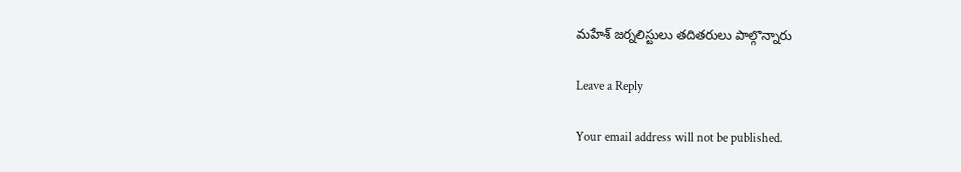మహేశ్ జర్నలిస్టులు తదితరులు పాల్గొన్నారు

Leave a Reply

Your email address will not be published.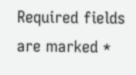Required fields are marked *